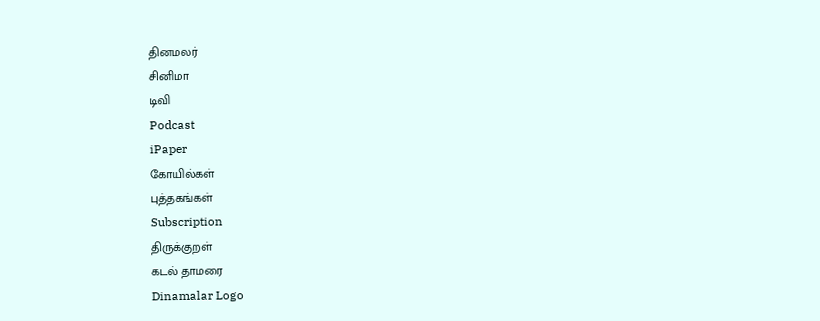தினமலர்
சினிமா
டிவி
Podcast
iPaper
கோயில்கள்
புத்தகங்கள்
Subscription
திருக்குறள்
கடல் தாமரை
Dinamalar Logo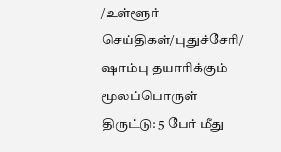/உள்ளூர் செய்திகள்/புதுச்சேரி/ ஷாம்பு தயாரிக்கும் மூலப்பொருள் திருட்டு: 5 பேர் மீது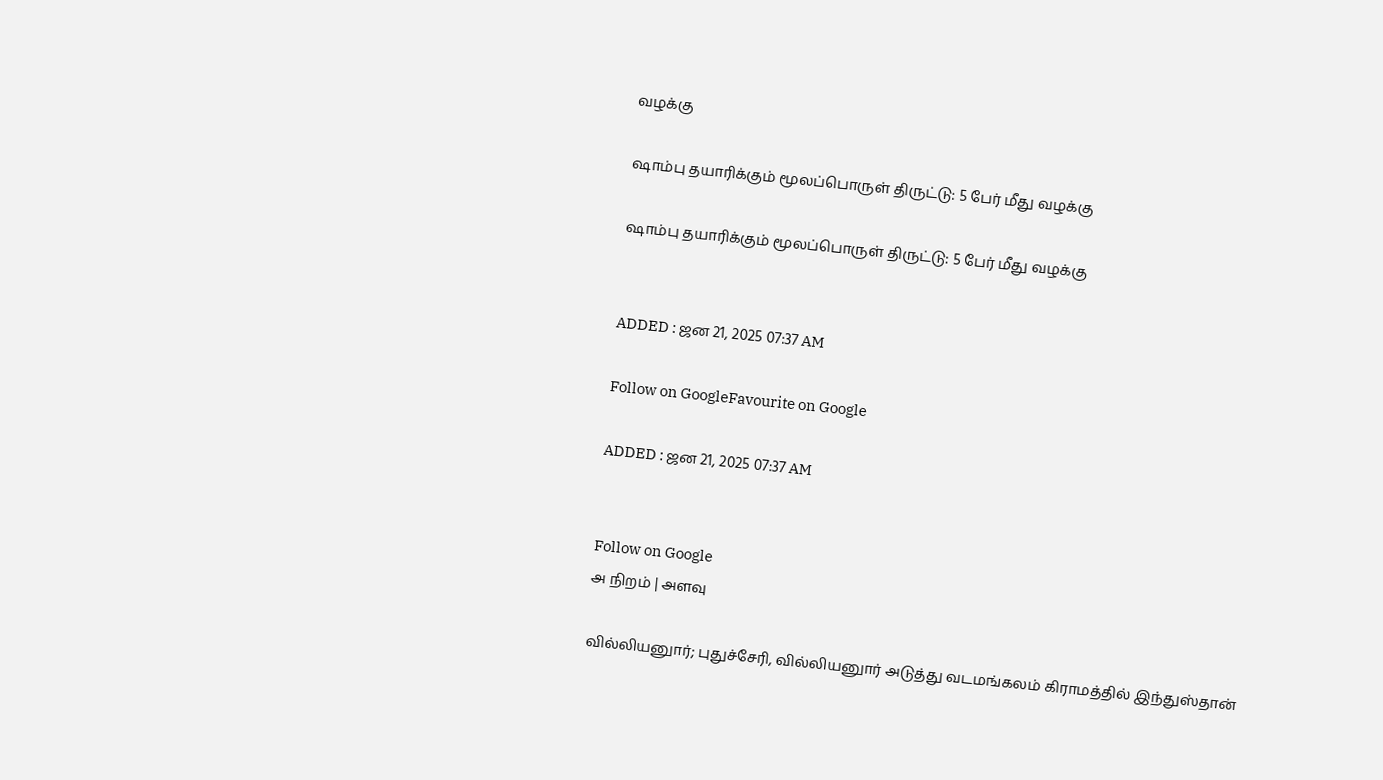வழக்கு

ஷாம்பு தயாரிக்கும் மூலப்பொருள் திருட்டு: 5 பேர் மீது வழக்கு

ஷாம்பு தயாரிக்கும் மூலப்பொருள் திருட்டு: 5 பேர் மீது வழக்கு


ADDED : ஜன 21, 2025 07:37 AM

Follow on GoogleFavourite on Google

ADDED : ஜன 21, 2025 07:37 AM


Follow on Google
அ நிறம் | அளவு

வில்லியனுார்; புதுச்சேரி, வில்லியனுார் அடுத்து வடமங்கலம் கிராமத்தில் இந்துஸ்தான்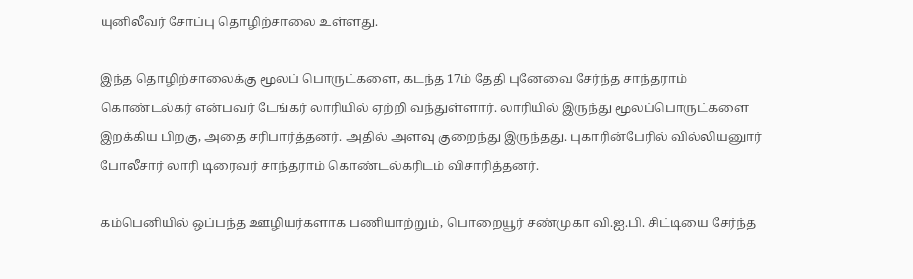யுனிலீவர் சோப்பு தொழிற்சாலை உள்ளது.

இந்த தொழிற்சாலைக்கு மூலப் பொருட்களை, கடந்த 17ம் தேதி புனேவை சேர்ந்த சாந்தராம் கொண்டல்கர் என்பவர் டேங்கர் லாரியில் ஏற்றி வந்துள்ளார். லாரியில் இருந்து மூலப்பொருட்களை இறக்கிய பிறகு, அதை சரிபார்த்தனர். அதில் அளவு குறைந்து இருந்தது. புகாரின்பேரில் வில்லியனுார் போலீசார் லாரி டிரைவர் சாந்தராம் கொண்டல்கரிடம் விசாரித்தனர்.

கம்பெனியில் ஒப்பந்த ஊழியர்களாக பணியாற்றும், பொறையூர் சண்முகா வி.ஐ.பி. சிட்டியை சேர்ந்த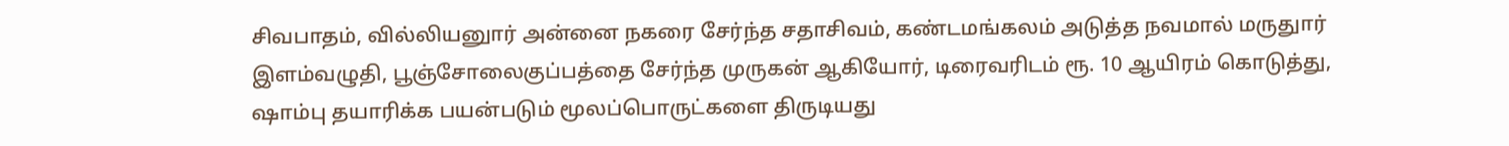சிவபாதம், வில்லியனுார் அன்னை நகரை சேர்ந்த சதாசிவம், கண்டமங்கலம் அடுத்த நவமால் மருதுார் இளம்வழுதி, பூஞ்சோலைகுப்பத்தை சேர்ந்த முருகன் ஆகியோர், டிரைவரிடம் ரூ. 10 ஆயிரம் கொடுத்து, ஷாம்பு தயாரிக்க பயன்படும் மூலப்பொருட்களை திருடியது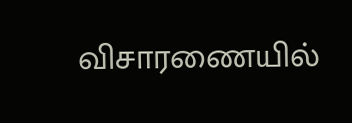விசாரணையில்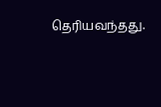தெரியவந்தது.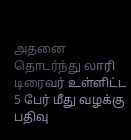அதனை தொடர்ந்து லாரி டிரைவர் உள்ளிட்ட 5 பேர் மீது வழக்கு பதிவு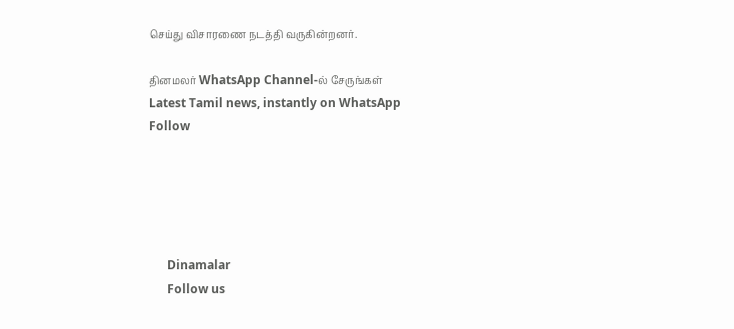செய்து விசாரணை நடத்தி வருகின்றனர்.

தினமலர் WhatsApp Channel-ல் சேருங்கள்
Latest Tamil news, instantly on WhatsApp
Follow





      Dinamalar
      Follow us